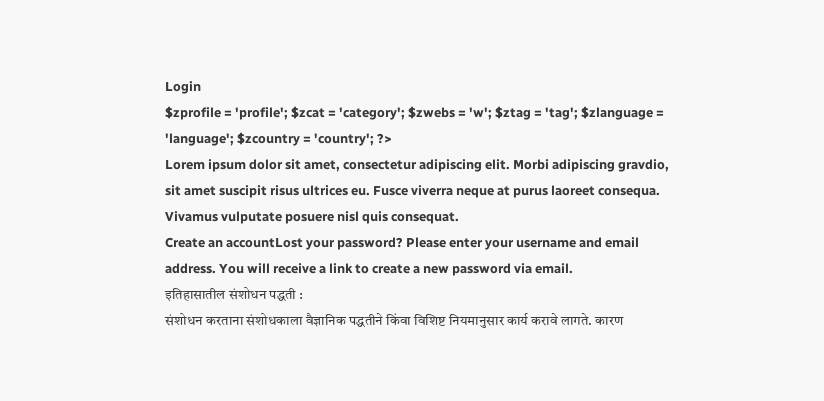Login
$zprofile = 'profile'; $zcat = 'category'; $zwebs = 'w'; $ztag = 'tag'; $zlanguage = 'language'; $zcountry = 'country'; ?>
Lorem ipsum dolor sit amet, consectetur adipiscing elit. Morbi adipiscing gravdio, sit amet suscipit risus ultrices eu. Fusce viverra neque at purus laoreet consequa. Vivamus vulputate posuere nisl quis consequat.
Create an accountLost your password? Please enter your username and email address. You will receive a link to create a new password via email.
इतिहासातील संशोधन पद्धती :
संशोधन करताना संशोधकाला वैज्ञानिक पद्धतीने किंवा विशिष्ट नियमानुसार कार्य करावे लागते. कारण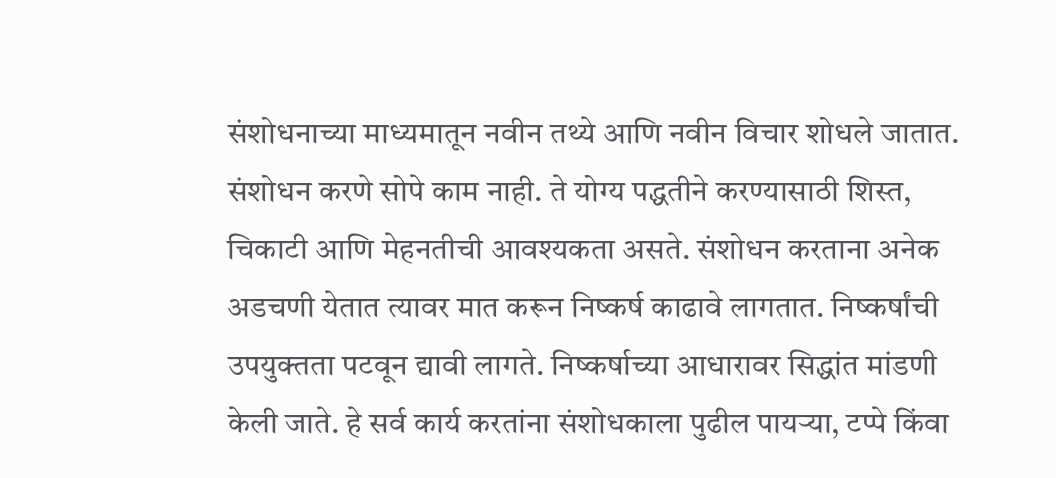संशोधनाच्या माध्यमातून नवीन तथ्ये आणि नवीन विचार शोधले जातात. संशोधन करणे सोपे काम नाही. ते योग्य पद्धतीने करण्यासाठी शिस्त, चिकाटी आणि मेहनतीची आवश्यकता असते. संशोधन करताना अनेक अडचणी येतात त्यावर मात करून निष्कर्ष काढावे लागतात. निष्कर्षांची उपयुक्तता पटवून द्यावी लागते. निष्कर्षाच्या आधारावर सिद्धांत मांडणी केली जाते. हे सर्व कार्य करतांना संशोधकाला पुढील पायऱ्या, टप्पे किंवा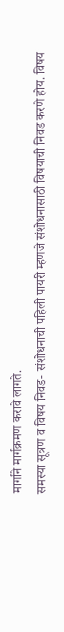मार्गाने मार्गक्रमण करावे लागते.
समस्या सूत्रण व विषय निवड- संशोधनाची पहिली पायरी म्हणजे संशोधनासाठी विषयाची निवड करणे होय. विषय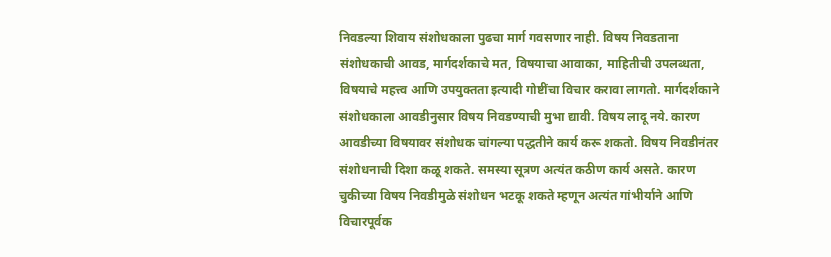निवडल्या शिवाय संशोधकाला पुढचा मार्ग गवसणार नाही. विषय निवडताना संशोधकाची आवड, मार्गदर्शकाचे मत, विषयाचा आवाका, माहितीची उपलब्धता, विषयाचे महत्त्व आणि उपयुक्तता इत्यादी गोष्टींचा विचार करावा लागतो. मार्गदर्शकाने संशोधकाला आवडीनुसार विषय निवडण्याची मुभा द्यावी. विषय लादू नये. कारण आवडीच्या विषयावर संशोधक चांगल्या पद्धतीने कार्य करू शकतो. विषय निवडीनंतर संशोधनाची दिशा कळू शकते. समस्या सूत्रण अत्यंत कठीण कार्य असते. कारण चुकीच्या विषय निवडीमुळे संशोधन भटकू शकते म्हणून अत्यंत गांभीर्याने आणि विचारपूर्वक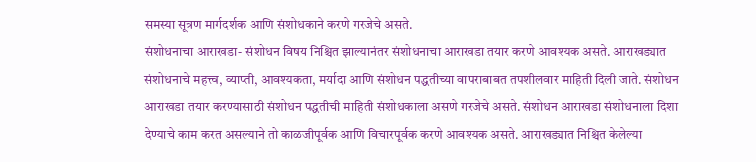समस्या सूत्रण मार्गदर्शक आणि संशोधकाने करणे गरजेचे असते.
संशोधनाचा आराखडा- संशोधन विषय निश्चित झाल्यानंतर संशोधनाचा आराखडा तयार करणे आवश्यक असते. आराखड्यात संशोधनाचे महत्त्व, व्याप्ती, आवश्यकता, मर्यादा आणि संशोधन पद्धतीच्या वापराबाबत तपशीलवार माहिती दिली जाते. संशोधन आराखडा तयार करण्यासाठी संशोधन पद्धतीची माहिती संशोधकाला असणे गरजेचे असते. संशोधन आराखडा संशोधनाला दिशा देण्याचे काम करत असल्याने तो काळजीपूर्वक आणि विचारपूर्वक करणे आवश्यक असते. आराखड्यात निश्चित केलेल्या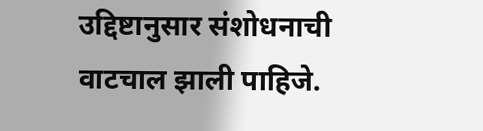उद्दिष्टानुसार संशोधनाची वाटचाल झाली पाहिजे.